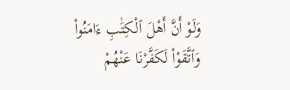وَلَوْ أَنَّ أَهْلَ ٱلْكِتَٰبِ ءَامَنُوا۟ وَٱتَّقَوْا۟ لَكَفَّرْنَا عَنْهُمْ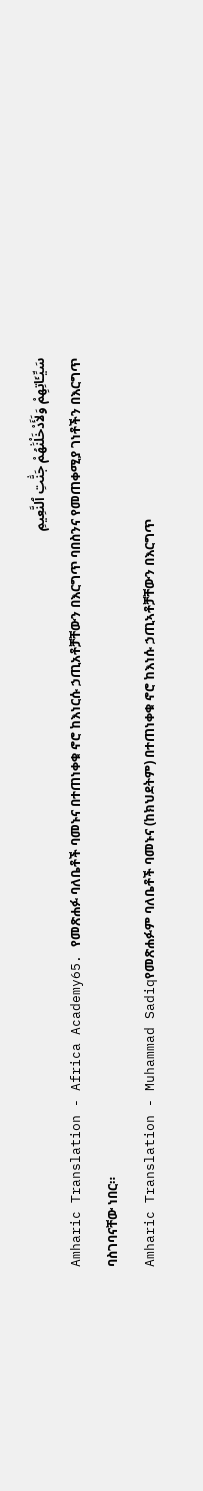سَيِّـَٔاتِهِمْ وَلَأَدْخَلْنَٰهُمْ جَنَّٰتِ ٱلنَّعِيمِ
Amharic Translation - Africa Academy65. የመጽሐፉ ባለቤቶች ባመኑና በተጠነቀቁ ኖሮ ከእነርሱ ኃጢአቶቻቸውን በእርግጥ ባበስንና የመጠቀሚያ ገነቶችን በእርግጥ ባስገባናቸው ነበር።
Amharic Translation - Muhammad Sadiqየመጽሐፉም ባለቤቶች ባመኑና (ከክህደትም) በተጠነቀቁ ኖሮ ከእነሱ ኃጢኣቶቻቸውን በእርግጥ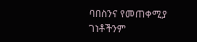ባበስንና የመጠቀሚያ ገነቶችንም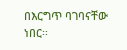በእርግጥ ባገባናቸው ነበር፡፡